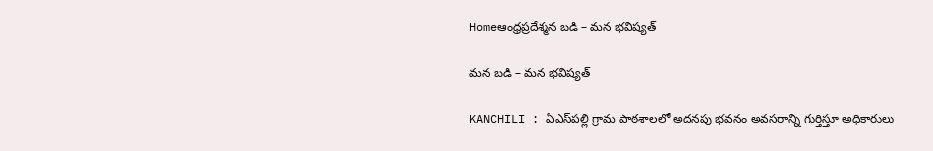Homeఆంధ్రప్రదేశ్మన బడి – మన భవిష్యత్

మన బడి – మన భవిష్యత్

KANCHILI : ఏఎస్‌పల్లి గ్రామ పాఠశాలలో అదనపు భవనం అవసరాన్ని గుర్తిస్తూ అధికారులు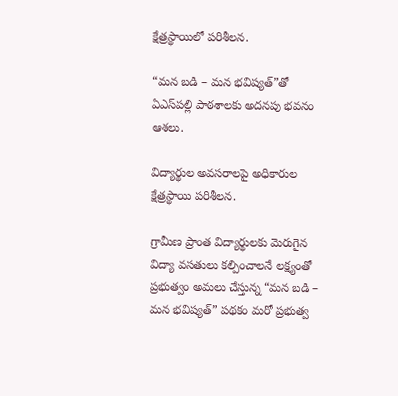క్షేత్రస్థాయిలో పరిశీలన.

“మన బడి – మన భవిష్యత్”తో ఏఎస్‌పల్లి పాఠశాలకు అదనపు భవనం ఆశలు.

విద్యార్థుల అవసరాలపై అధికారుల క్షేత్రస్థాయి పరిశీలన.

గ్రామీణ ప్రాంత విద్యార్థులకు మెరుగైన విద్యా వసతులు కల్పించాలనే లక్ష్యంతో ప్రభుత్వం అమలు చేస్తున్న “మన బడి – మన భవిష్యత్” పథకం మరో ప్రభుత్వ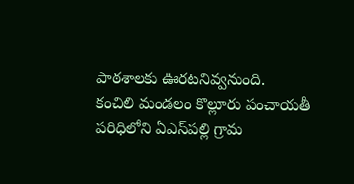పాఠశాలకు ఊరటనివ్వనుంది.   కంచిలి మండలం కొల్లూరు పంచాయతీ పరిధిలోని ఏఎస్‌పల్లి గ్రామ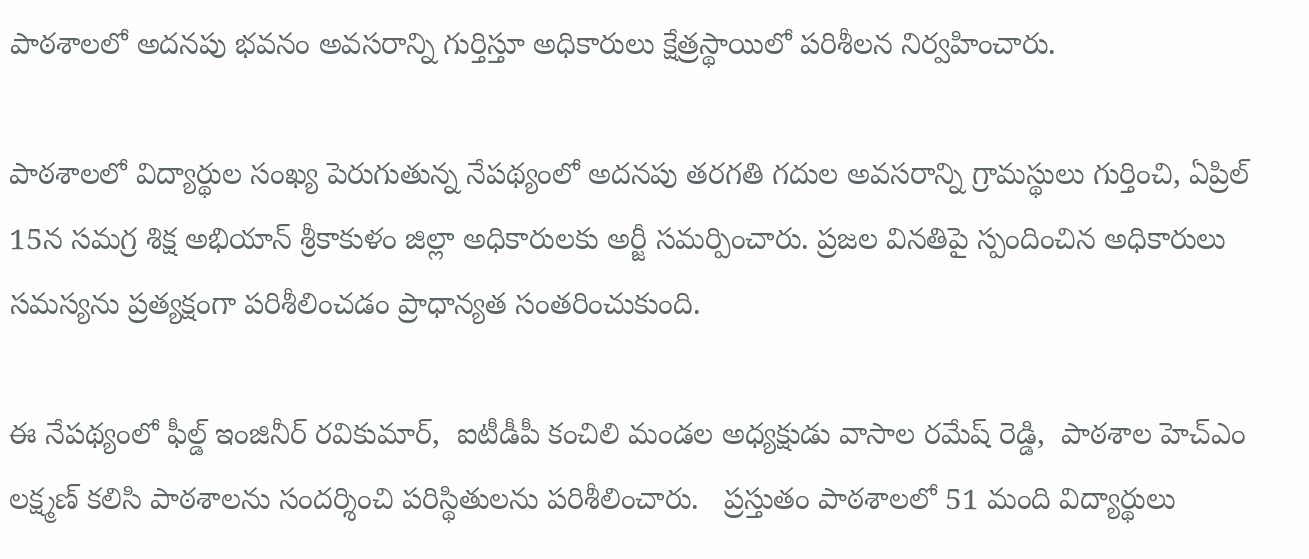పాఠశాలలో అదనపు భవనం అవసరాన్ని గుర్తిస్తూ అధికారులు క్షేత్రస్థాయిలో పరిశీలన నిర్వహించారు.

పాఠశాలలో విద్యార్థుల సంఖ్య పెరుగుతున్న నేపథ్యంలో అదనపు తరగతి గదుల అవసరాన్ని గ్రామస్థులు గుర్తించి, ఏప్రిల్ 15న సమగ్ర శిక్ష అభియాన్ శ్రీకాకుళం జిల్లా అధికారులకు అర్జీ సమర్పించారు. ప్రజల వినతిపై స్పందించిన అధికారులు సమస్యను ప్రత్యక్షంగా పరిశీలించడం ప్రాధాన్యత సంతరించుకుంది.

ఈ నేపథ్యంలో ఫీల్డ్ ఇంజినీర్ రవికుమార్,  ఐటీడీపీ కంచిలి మండల అధ్యక్షుడు వాసాల రమేష్ రెడ్డి,  పాఠశాల హెచ్‌ఎం లక్ష్మణ్ కలిసి పాఠశాలను సందర్శించి పరిస్థితులను పరిశీలించారు.   ప్రస్తుతం పాఠశాలలో 51 మంది విద్యార్థులు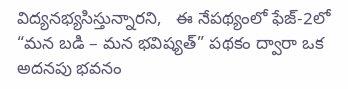విద్యనభ్యసిస్తున్నారని,   ఈ నేపథ్యంలో ఫేజ్-2లో  “మన బడి – మన భవిష్యత్” పథకం ద్వారా ఒక అదనపు భవనం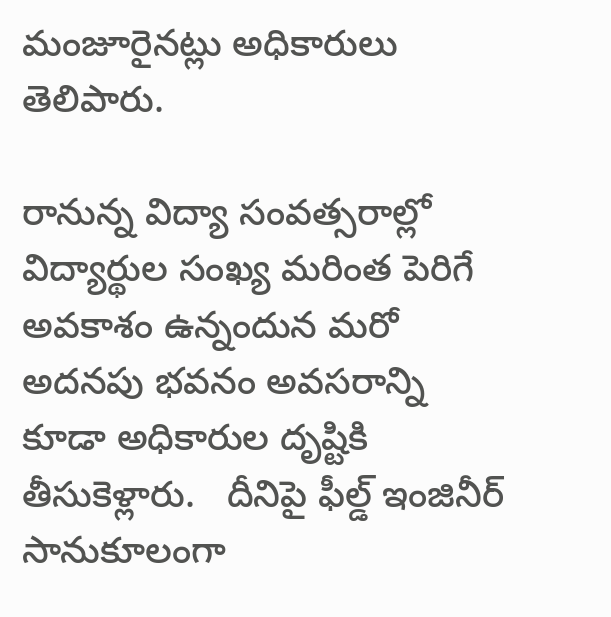మంజూరైనట్లు అధికారులు తెలిపారు.

రానున్న విద్యా సంవత్సరాల్లో విద్యార్థుల సంఖ్య మరింత పెరిగే అవకాశం ఉన్నందున మరో అదనపు భవనం అవసరాన్ని కూడా అధికారుల దృష్టికి తీసుకెళ్లారు.   దీనిపై ఫీల్డ్ ఇంజినీర్ సానుకూలంగా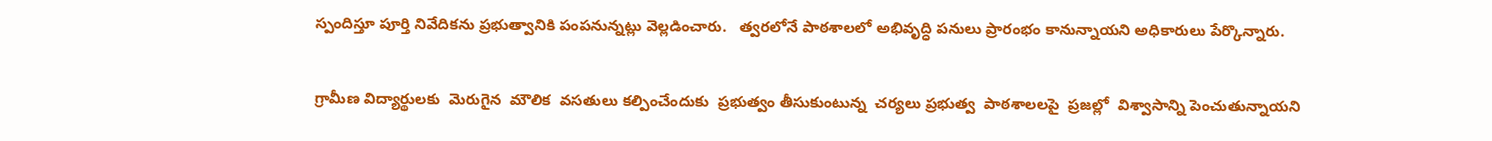స్పందిస్తూ పూర్తి నివేదికను ప్రభుత్వానికి పంపనున్నట్లు వెల్లడించారు.   త్వరలోనే పాఠశాలలో అభివృద్ధి పనులు ప్రారంభం కానున్నాయని అధికారులు పేర్కొన్నారు.

గ్రామీణ విద్యార్థులకు  మెరుగైన  మౌలిక  వసతులు కల్పించేందుకు  ప్రభుత్వం తీసుకుంటున్న  చర్యలు ప్రభుత్వ  పాఠశాలలపై  ప్రజల్లో  విశ్వాసాన్ని పెంచుతున్నాయని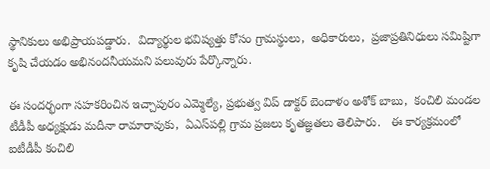స్థానికులు అభిప్రాయపడ్డారు.  విద్యార్థుల భవిష్యత్తు కోసం గ్రామస్థులు,  అధికారులు,  ప్రజాప్రతినిధులు సమిష్టిగా కృషి చేయడం అభినందనీయమని పలువురు పేర్కొన్నారు.

ఈ సందర్భంగా సహకరించిన ఇచ్చాపురం ఎమ్మెల్యే, ప్రభుత్వ విప్ డాక్టర్ బెందాళం అశోక్ బాబు,  కంచిలి మండల టీడీపీ అధ్యక్షుడు మదీనా రామారావుకు,  ఏఎస్‌పల్లి గ్రామ ప్రజలు కృతజ్ఞతలు తెలిపారు.   ఈ కార్యక్రమంలో ఐటీడీపీ కంచిలి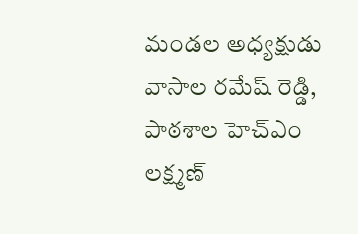మండల అధ్యక్షుడు వాసాల రమేష్ రెడ్డి,  పాఠశాల హెచ్‌ఎం లక్ష్మణ్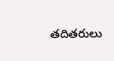తదితరులు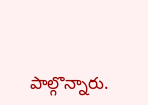పాల్గొన్నారు.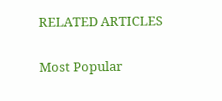RELATED ARTICLES

Most Popular